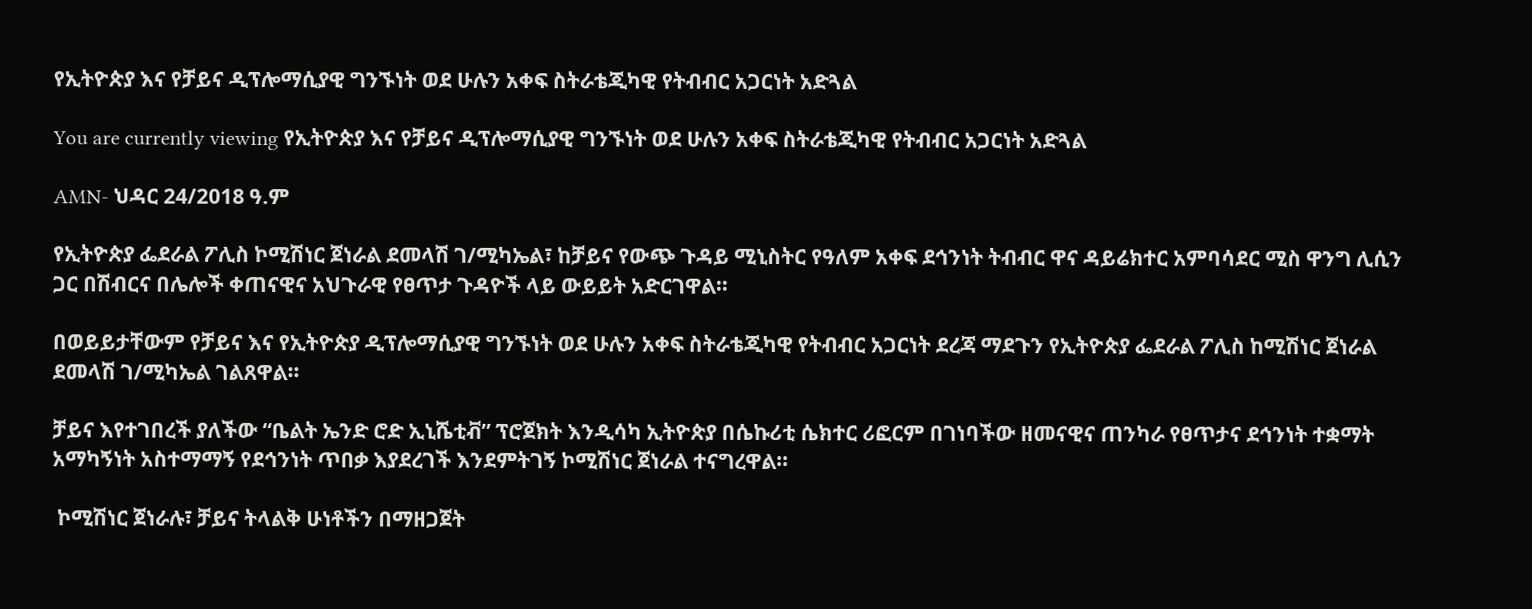የኢትዮጵያ እና የቻይና ዲፕሎማሲያዊ ግንኙነት ወደ ሁሉን አቀፍ ስትራቴጂካዊ የትብብር አጋርነት አድጓል

You are currently viewing የኢትዮጵያ እና የቻይና ዲፕሎማሲያዊ ግንኙነት ወደ ሁሉን አቀፍ ስትራቴጂካዊ የትብብር አጋርነት አድጓል

AMN- ህዳር 24/2018 ዓ.ም

የኢትዮጵያ ፌደራል ፖሊስ ኮሚሽነር ጀነራል ደመላሽ ገ/ሚካኤል፣ ከቻይና የውጭ ጉዳይ ሚኒስትር የዓለም አቀፍ ደኅንነት ትብብር ዋና ዳይሬክተር አምባሳደር ሚስ ዋንግ ሊሲን ጋር በሽብርና በሌሎች ቀጠናዊና አህጉራዊ የፀጥታ ጉዳዮች ላይ ውይይት አድርገዋል።

በወይይታቸውም የቻይና እና የኢትዮጵያ ዲፕሎማሲያዊ ግንኙነት ወደ ሁሉን አቀፍ ስትራቴጂካዊ የትብብር አጋርነት ደረጃ ማደጉን የኢትዮጵያ ፌደራል ፖሊስ ከሚሽነር ጀነራል ደመላሽ ገ/ሚካኤል ገልጸዋል፡፡

ቻይና እየተገበረች ያለችው “ቤልት ኤንድ ሮድ ኢኒሼቲቭ” ፕሮጀክት እንዲሳካ ኢትዮጵያ በሴኩሪቲ ሴክተር ሪፎርም በገነባችው ዘመናዊና ጠንካራ የፀጥታና ደኅንነት ተቋማት አማካኝነት አስተማማኝ የደኅንነት ጥበቃ እያደረገች እንደምትገኝ ኮሚሽነር ጀነራል ተናግረዋል።

 ኮሚሽነር ጀነራሉ፣ ቻይና ትላልቅ ሁነቶችን በማዘጋጀት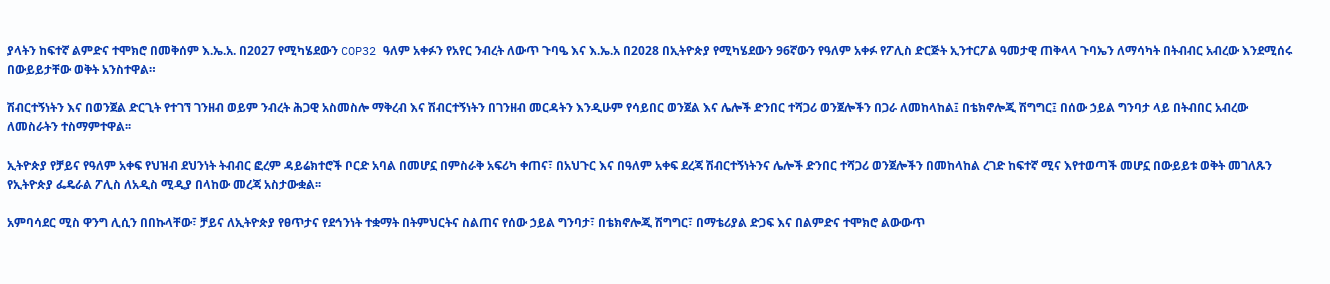ያላትን ከፍተኛ ልምድና ተሞክሮ በመቅሰም እ.ኤ.አ. በ2027 የሚካሄደውን COP32 ዓለም አቀፉን የአየር ንብረት ለውጥ ጉባዔ እና እ.ኤ.አ በ2028 በኢትዮጵያ የሚካሄደውን 96ኛውን የዓለም አቀፉ የፖሊስ ድርጅት ኢንተርፖል ዓመታዊ ጠቅላላ ጉባኤን ለማሳካት በትብብር አብረው እንደሚሰሩ በውይይታቸው ወቅት አንስተዋል።

ሽብርተኝነትን እና በወንጀል ድርጊት የተገኘ ገንዘብ ወይም ንብረት ሕጋዊ አስመስሎ ማቅረብ እና ሽብርተኝነትን በገንዘብ መርዳትን እንዲሁም የሳይበር ወንጀል እና ሌሎች ድንበር ተሻጋሪ ወንጀሎችን በጋራ ለመከላከል፤ በቴክኖሎጂ ሽግግር፤ በሰው ኃይል ግንባታ ላይ በትብበር አብረው ለመስራትን ተስማምተዋል፡፡

ኢትዮጵያ የቻይና የዓለም አቀፍ የህዝብ ደህንነት ትብብር ፎረም ዳይሬክተሮች ቦርድ አባል በመሆኗ በምስራቅ አፍሪካ ቀጠና፣ በአህጉር እና በዓለም አቀፍ ደረጃ ሽብርተኝነትንና ሌሎች ድንበር ተሻጋሪ ወንጀሎችን በመከላከል ረገድ ከፍተኛ ሚና እየተወጣች መሆኗ በውይይቱ ወቅት መገለጹን የኢትዮጵያ ፌዴራል ፖሊስ ለአዲስ ሚዲያ በላከው መረጃ አስታውቋል፡፡

አምባሳደር ሚስ ዋንግ ሊሲን በበኩላቸው፣ ቻይና ለኢትዮጵያ የፀጥታና የደኅንነት ተቋማት በትምህርትና ስልጠና የሰው ኃይል ግንባታ፣ በቴክኖሎጂ ሽግግር፣ በማቴሪያል ድጋፍ እና በልምድና ተሞክሮ ልውውጥ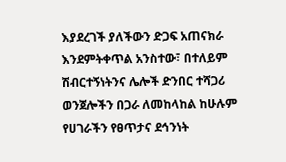እያደረገች ያለችውን ድጋፍ አጠናክራ እንደምትቀጥል አንስተው፣ በተለይም ሽብርተኝነትንና ሌሎች ድንበር ተሻጋሪ ወንጀሎችን በጋራ ለመከላከል ከሁሉም የሀገራችን የፀጥታና ደኅንነት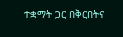ተቋማት ጋር በቅርበትና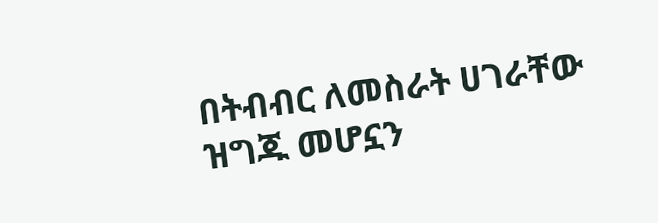በትብብር ለመስራት ሀገራቸው ዝግጁ መሆኗን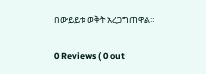በውይይቱ ወቅት አረጋግጠዋል።

0 Reviews ( 0 out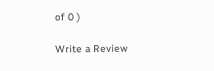of 0 )

Write a Review